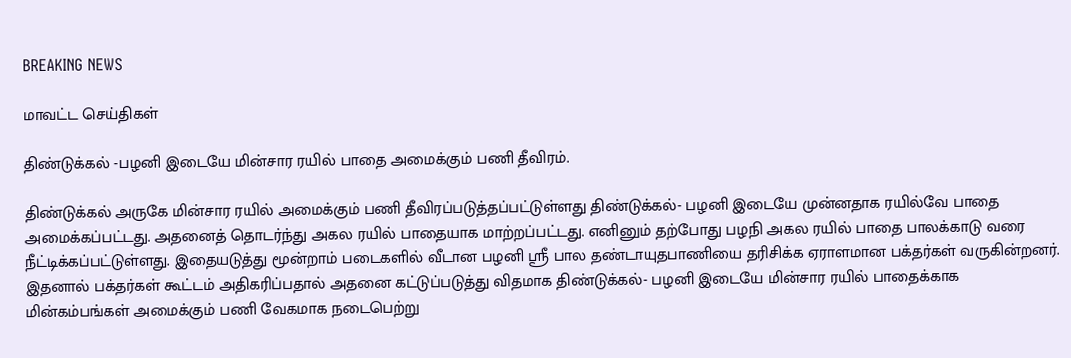BREAKING NEWS

மாவட்ட செய்திகள்

திண்டுக்கல் -பழனி இடையே மின்சார ரயில் பாதை அமைக்கும் பணி தீவிரம்.

திண்டுக்கல் அருகே மின்சார ரயில் அமைக்கும் பணி தீவிரப்படுத்தப்பட்டுள்ளது திண்டுக்கல்- பழனி இடையே முன்னதாக ரயில்வே பாதை அமைக்கப்பட்டது. அதனைத் தொடர்ந்து அகல ரயில் பாதையாக மாற்றப்பட்டது. எனினும் தற்போது பழநி அகல ரயில் பாதை பாலக்காடு வரை நீட்டிக்கப்பட்டுள்ளது. இதையடுத்து மூன்றாம் படைகளில் வீடான பழனி ஸ்ரீ பால தண்டாயுதபாணியை தரிசிக்க ஏராளமான பக்தர்கள் வருகின்றனர். இதனால் பக்தர்கள் கூட்டம் அதிகரிப்பதால் அதனை கட்டுப்படுத்து விதமாக திண்டுக்கல்- பழனி இடையே மின்சார ரயில் பாதைக்காக மின்கம்பங்கள் அமைக்கும் பணி வேகமாக நடைபெற்று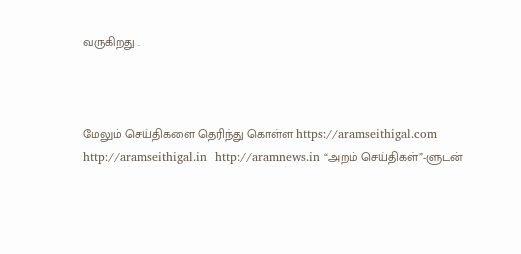வருகிறது .



மேலும் செய்திகளை தெரிந்து கொள்ள https://aramseithigal.com  http://aramseithigal.in  http://aramnews.in “அறம் செய்திகள்”-ளுடன்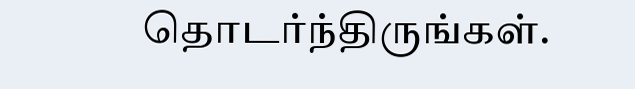தொடர்ந்திருங்கள்.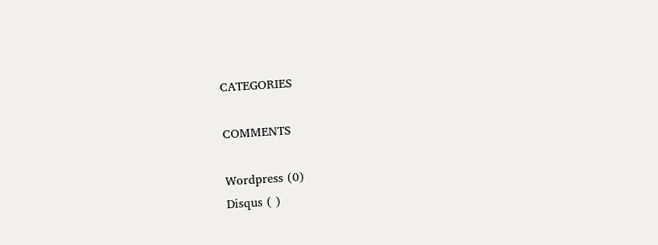CATEGORIES

COMMENTS

Wordpress (0)
Disqus ( )